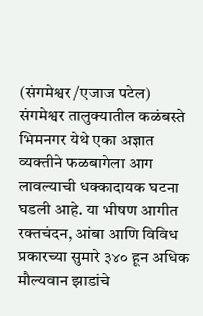(संगमेश्वर /एजाज पटेल)
संगमेश्वर तालुक्यातील कळंबस्ते भिमनगर येथे एका अज्ञात व्यक्तीने फळबागेला आग लावल्याची धक्कादायक घटना घडली आहे. या भीषण आगीत रक्तचंदन, आंबा आणि विविध प्रकारच्या सुमारे ३४० हून अधिक मौल्यवान झाडांचे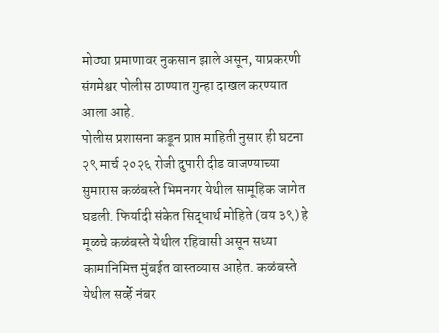मोठ्या प्रमाणावर नुकसान झाले असून, याप्रकरणी संगमेश्वर पोलीस ठाण्यात गुन्हा दाखल करण्यात आला आहे.
पोलीस प्रशासना कडून प्राप्त माहिती नुसार ही घटना २९ मार्च २०२६ रोजी दुपारी दीड वाजण्याच्या सुमारास कळंबस्ते भिमनगर येथील सामूहिक जागेत घडली. फिर्यादी संकेत सिद्धार्थ मोहिते (वय ३९) हे मूळचे कळंबस्ते येथील रहिवासी असून सध्या कामानिमित्त मुंबईत वास्तव्यास आहेत. कळंबस्ते येथील सर्व्हे नंबर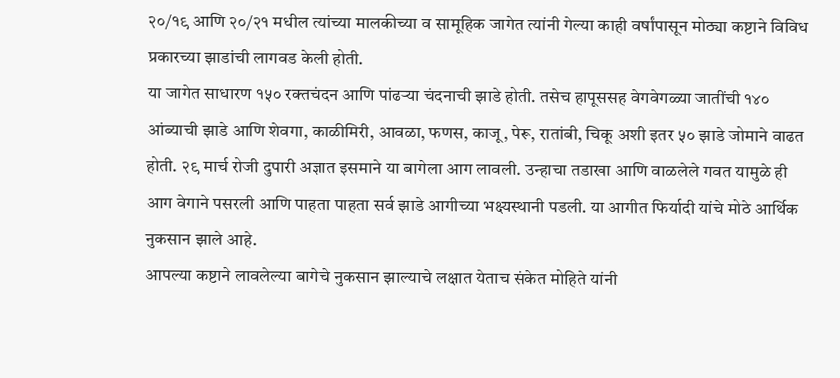२०/१९ आणि २०/२१ मधील त्यांच्या मालकीच्या व सामूहिक जागेत त्यांनी गेल्या काही वर्षांपासून मोठ्या कष्टाने विविध प्रकारच्या झाडांची लागवड केली होती.
या जागेत साधारण १५० रक्तचंदन आणि पांढऱ्या चंदनाची झाडे होती. तसेच हापूससह वेगवेगळ्या जातींची १४० आंब्याची झाडे आणि शेवगा, काळीमिरी, आवळा, फणस, काजू, पेरू, रातांबी, चिकू अशी इतर ५० झाडे जोमाने वाढत होती. २९ मार्च रोजी दुपारी अज्ञात इसमाने या बागेला आग लावली. उन्हाचा तडाखा आणि वाळलेले गवत यामुळे ही आग वेगाने पसरली आणि पाहता पाहता सर्व झाडे आगीच्या भक्ष्यस्थानी पडली. या आगीत फिर्यादी यांचे मोठे आर्थिक नुकसान झाले आहे.
आपल्या कष्टाने लावलेल्या बागेचे नुकसान झाल्याचे लक्षात येताच संकेत मोहिते यांनी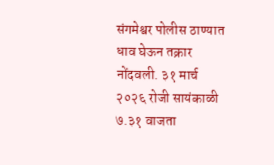संगमेश्वर पोलीस ठाण्यात धाव घेऊन तक्रार नोंदवली. ३१ मार्च २०२६ रोजी सायंकाळी ७.३१ वाजता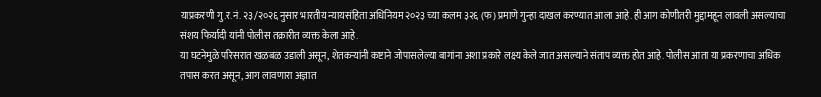याप्रकरणी गु.र.नं. २३/२०२६ नुसार भारतीय न्यायसंहिता अधिनियम २०२३ च्या कलम ३२६ (फ) प्रमाणे गुन्हा दाखल करण्यात आला आहे. ही आग कोणीतरी मुद्दामहून लावली असल्याचा संशय फिर्यादी यांनी पोलीस तक्रारीत व्यक्त केला आहे.
या घटनेमुळे परिसरात खळबळ उडाली असून, शेतकऱ्यांनी कष्टाने जोपासलेल्या बागांना अशा प्रकारे लक्ष्य केले जात असल्याने संताप व्यक्त होत आहे. पोलीस आता या प्रकरणाचा अधिक तपास करत असून, आग लावणारा अज्ञात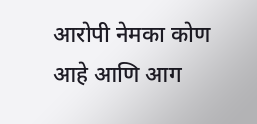आरोपी नेमका कोण आहे आणि आग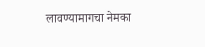लावण्यामागचा नेमका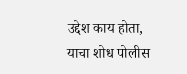उद्देश काय होता, याचा शोध पोलीस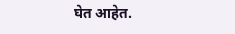घेत आहेत.